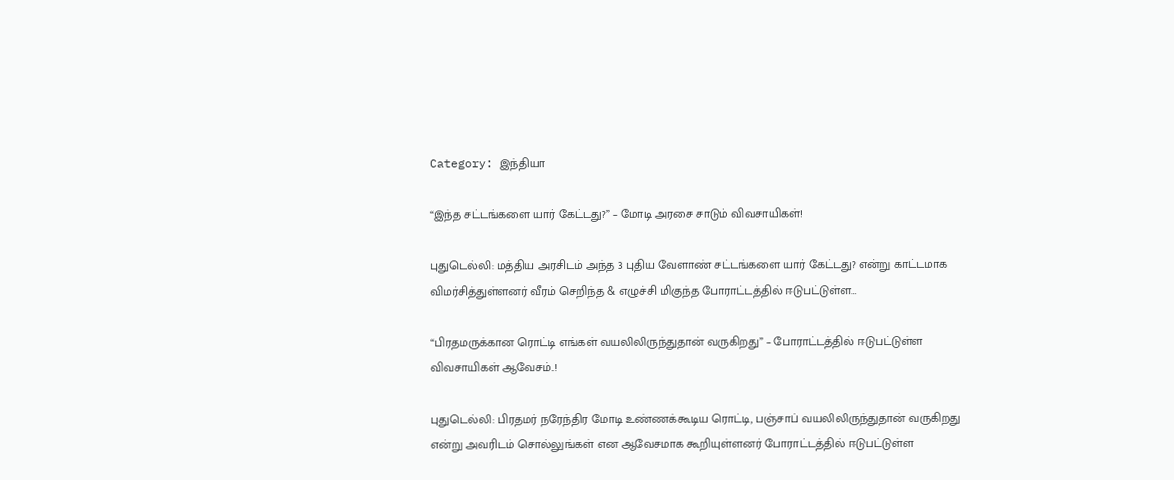Category: இந்தியா

“இந்த சட்டங்களை யார் கேட்டது?” – மோடி அரசை சாடும் விவசாயிகள்!

புதுடெல்லி: மத்திய அரசிடம் அந்த 3 புதிய வேளாண் சட்டங்களை யார் கேட்டது? என்று காட்டமாக விமர்சித்துள்ளனர் வீரம் செறிந்த & எழுச்சி மிகுந்த போராட்டத்தில் ஈடுபட்டுள்ள…

“பிரதமருக்கான ரொட்டி எங்கள் வயலிலிருந்துதான் வருகிறது” – போராட்டத்தில் ஈடுபட்டுள்ள விவசாயிகள் ஆவேசம்..!

புதுடெல்லி: பிரதமர் நரேந்திர மோடி உண்ணக்கூடிய ரொட்டி, பஞ்சாப் வயலிலிருந்துதான் வருகிறது என்று அவரிடம் சொல்லுங்கள் என ஆவேசமாக கூறியுள்ளனர் போராட்டத்தில் ஈடுபட்டுள்ள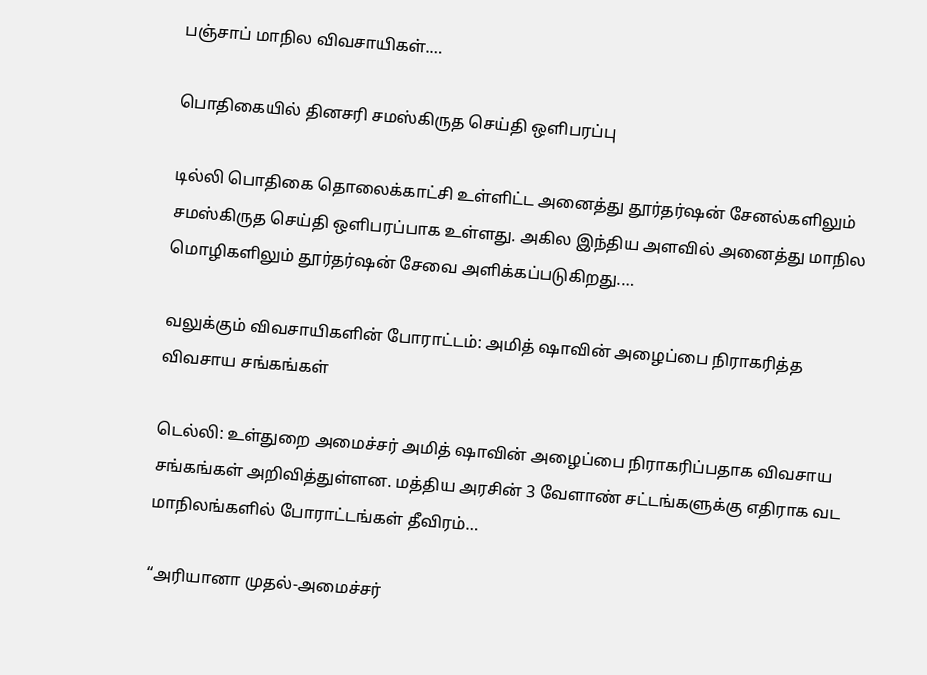பஞ்சாப் மாநில விவசாயிகள்.…

பொதிகையில் தினசரி சமஸ்கிருத செய்தி ஒளிபரப்பு

டில்லி பொதிகை தொலைக்காட்சி உள்ளிட்ட அனைத்து தூர்தர்ஷன் சேனல்களிலும் சமஸ்கிருத செய்தி ஒளிபரப்பாக உள்ளது. அகில இந்திய அளவில் அனைத்து மாநில மொழிகளிலும் தூர்தர்ஷன் சேவை அளிக்கப்படுகிறது.…

வலுக்கும் விவசாயிகளின் போராட்டம்: அமித் ஷாவின் அழைப்பை நிராகரித்த விவசாய சங்கங்கள்

டெல்லி: உள்துறை அமைச்சர் அமித் ஷாவின் அழைப்பை நிராகரிப்பதாக விவசாய சங்கங்கள் அறிவித்துள்ளன. மத்திய அரசின் 3 வேளாண் சட்டங்களுக்கு எதிராக வட மாநிலங்களில் போராட்டங்கள் தீவிரம்…

“அரியானா முதல்-அமைச்சர்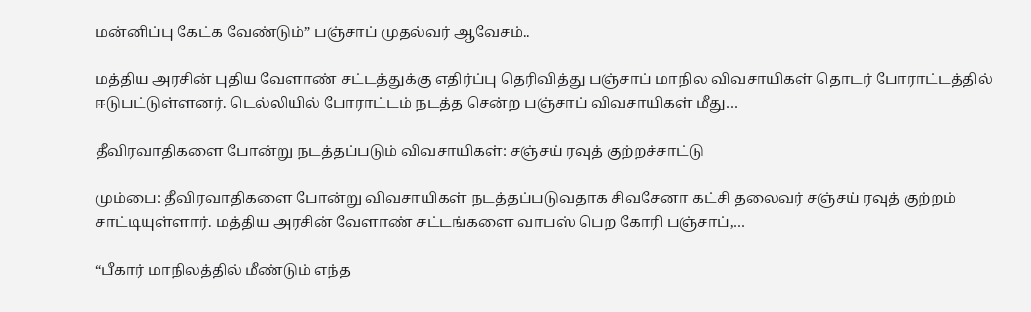மன்னிப்பு கேட்க வேண்டும்” பஞ்சாப் முதல்வர் ஆவேசம்..

மத்திய அரசின் புதிய வேளாண் சட்டத்துக்கு எதிர்ப்பு தெரிவித்து பஞ்சாப் மாநில விவசாயிகள் தொடர் போராட்டத்தில் ஈடுபட்டுள்ளனர். டெல்லியில் போராட்டம் நடத்த சென்ற பஞ்சாப் விவசாயிகள் மீது…

தீவிரவாதிகளை போன்று நடத்தப்படும் விவசாயிகள்: சஞ்சய் ரவுத் குற்றச்சாட்டு

மும்பை: தீவிரவாதிகளை போன்று விவசாயிகள் நடத்தப்படுவதாக சிவசேனா கட்சி தலைவர் சஞ்சய் ரவுத் குற்றம் சாட்டியுள்ளார். மத்திய அரசின் வேளாண் சட்டங்களை வாபஸ் பெற கோரி பஞ்சாப்,…

“பீகார் மாநிலத்தில் மீண்டும் எந்த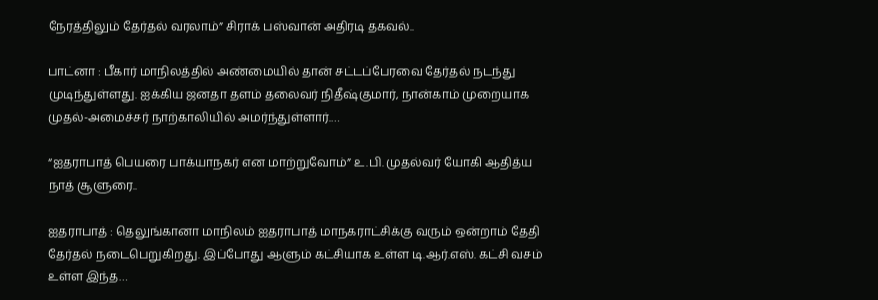நேரத்திலும் தேர்தல் வரலாம்” சிராக் பஸ்வான் அதிரடி தகவல்..

பாட்னா : பீகார் மாநிலத்தில் அண்மையில் தான் சட்டப்பேரவை தேர்தல் நடந்து முடிந்துள்ளது. ஐக்கிய ஜனதா தளம் தலைவர் நிதீஷ்குமார், நான்காம் முறையாக முதல்-அமைச்சர் நாற்காலியில் அமர்ந்துள்ளார்.…

“ஐதராபாத் பெயரை பாக்யாநகர் என மாற்றுவோம்” உ.பி. முதல்வர் யோகி ஆதித்ய நாத் சூளுரை..

ஐதராபாத் : தெலுங்கானா மாநிலம் ஐதராபாத் மாநகராட்சிக்கு வரும் ஒன்றாம் தேதி தேர்தல் நடைபெறுகிறது. இப்போது ஆளும் கட்சியாக உள்ள டி.ஆர்.எஸ். கட்சி வசம் உள்ள இந்த…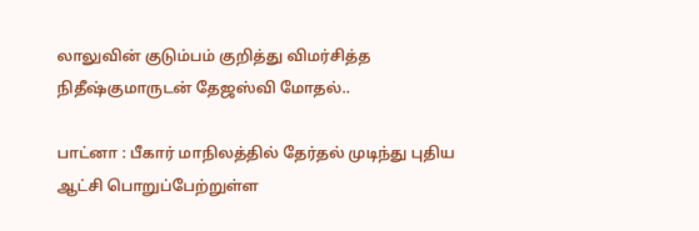லாலுவின் குடும்பம் குறித்து விமர்சித்த நிதீஷ்குமாருடன் தேஜஸ்வி மோதல்..

பாட்னா : பீகார் மாநிலத்தில் தேர்தல் முடிந்து புதிய ஆட்சி பொறுப்பேற்றுள்ள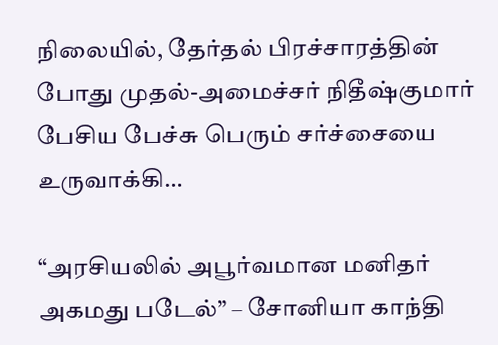நிலையில், தேர்தல் பிரச்சாரத்தின் போது முதல்-அமைச்சர் நிதீஷ்குமார் பேசிய பேச்சு பெரும் சர்ச்சையை உருவாக்கி…

“அரசியலில் அபூர்வமான மனிதர் அகமது படேல்” – சோனியா காந்தி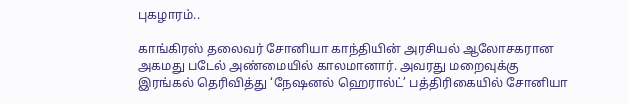புகழாரம்..

காங்கிரஸ் தலைவர் சோனியா காந்தியின் அரசியல் ஆலோசகரான அகமது படேல் அண்மையில் காலமானார். அவரது மறைவுக்கு இரங்கல் தெரிவித்து ‘நேஷனல் ஹெரால்ட்’ பத்திரிகையில் சோனியா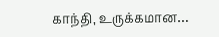காந்தி, உருக்கமான…